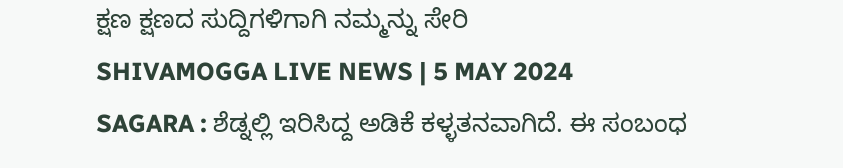ಕ್ಷಣ ಕ್ಷಣದ ಸುದ್ದಿಗಳಿಗಾಗಿ ನಮ್ಮನ್ನು ಸೇರಿ
SHIVAMOGGA LIVE NEWS | 5 MAY 2024
SAGARA : ಶೆಡ್ನಲ್ಲಿ ಇರಿಸಿದ್ದ ಅಡಿಕೆ ಕಳ್ಳತನವಾಗಿದೆ. ಈ ಸಂಬಂಧ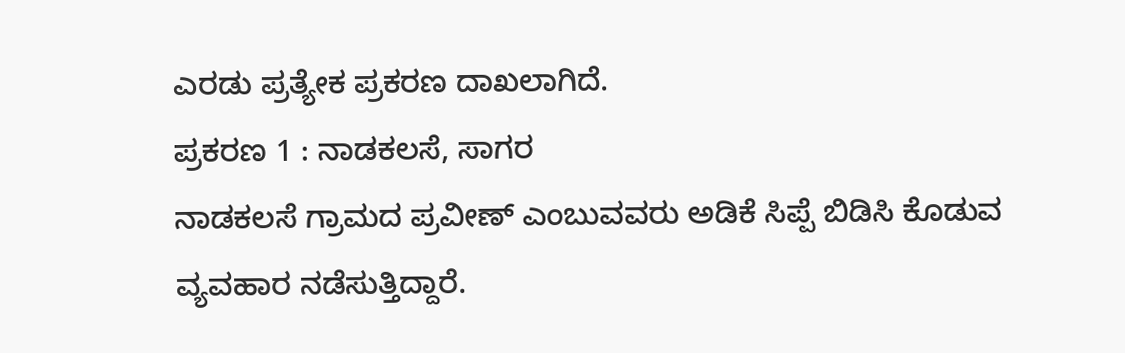ಎರಡು ಪ್ರತ್ಯೇಕ ಪ್ರಕರಣ ದಾಖಲಾಗಿದೆ.
ಪ್ರಕರಣ 1 : ನಾಡಕಲಸೆ, ಸಾಗರ
ನಾಡಕಲಸೆ ಗ್ರಾಮದ ಪ್ರವೀಣ್ ಎಂಬುವವರು ಅಡಿಕೆ ಸಿಪ್ಪೆ ಬಿಡಿಸಿ ಕೊಡುವ ವ್ಯವಹಾರ ನಡೆಸುತ್ತಿದ್ದಾರೆ.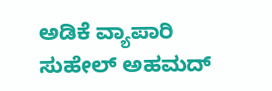ಅಡಿಕೆ ವ್ಯಾಪಾರಿ ಸುಹೇಲ್ ಅಹಮದ್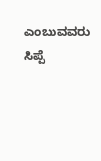ಎಂಬುವವರು ಸಿಪ್ಪೆ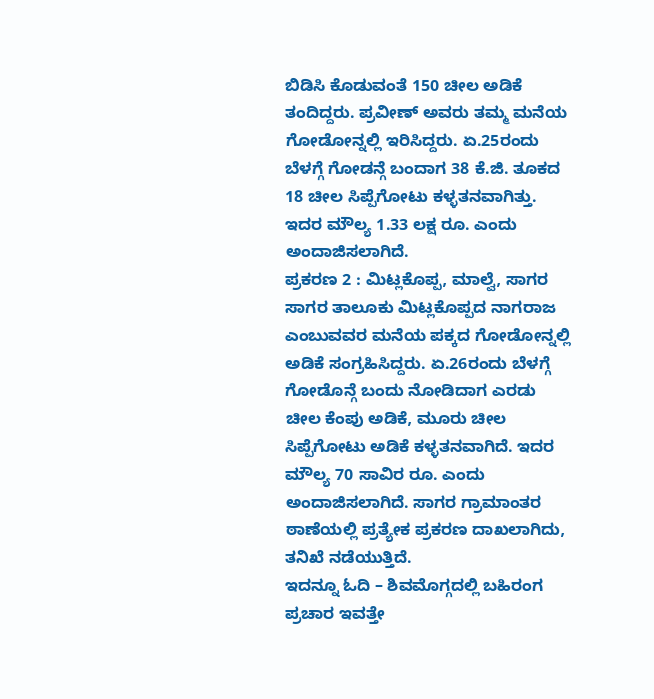ಬಿಡಿಸಿ ಕೊಡುವಂತೆ 150 ಚೀಲ ಅಡಿಕೆ ತಂದಿದ್ದರು. ಪ್ರವೀಣ್ ಅವರು ತಮ್ಮ ಮನೆಯ ಗೋಡೋನ್ನಲ್ಲಿ ಇರಿಸಿದ್ದರು. ಏ.25ರಂದು ಬೆಳಗ್ಗೆ ಗೋಡನ್ಗೆ ಬಂದಾಗ 38 ಕೆ.ಜಿ. ತೂಕದ 18 ಚೀಲ ಸಿಪ್ಪೆಗೋಟು ಕಳ್ಳತನವಾಗಿತ್ತು. ಇದರ ಮೌಲ್ಯ 1.33 ಲಕ್ಷ ರೂ. ಎಂದು ಅಂದಾಜಿಸಲಾಗಿದೆ.
ಪ್ರಕರಣ 2 : ಮಿಟ್ಲಕೊಪ್ಪ, ಮಾಲ್ವೆ, ಸಾಗರ
ಸಾಗರ ತಾಲೂಕು ಮಿಟ್ಲಕೊಪ್ಪದ ನಾಗರಾಜ ಎಂಬುವವರ ಮನೆಯ ಪಕ್ಕದ ಗೋಡೋನ್ನಲ್ಲಿ ಅಡಿಕೆ ಸಂಗ್ರಹಿಸಿದ್ದರು. ಏ.26ರಂದು ಬೆಳಗ್ಗೆ ಗೋಡೊನ್ಗೆ ಬಂದು ನೋಡಿದಾಗ ಎರಡು ಚೀಲ ಕೆಂಪು ಅಡಿಕೆ, ಮೂರು ಚೀಲ ಸಿಪ್ಪೆಗೋಟು ಅಡಿಕೆ ಕಳ್ಳತನವಾಗಿದೆ. ಇದರ ಮೌಲ್ಯ 70 ಸಾವಿರ ರೂ. ಎಂದು ಅಂದಾಜಿಸಲಾಗಿದೆ. ಸಾಗರ ಗ್ರಾಮಾಂತರ ಠಾಣೆಯಲ್ಲಿ ಪ್ರತ್ಯೇಕ ಪ್ರಕರಣ ದಾಖಲಾಗಿದು, ತನಿಖೆ ನಡೆಯುತ್ತಿದೆ.
ಇದನ್ನೂ ಓದಿ – ಶಿವಮೊಗ್ಗದಲ್ಲಿ ಬಹಿರಂಗ ಪ್ರಚಾರ ಇವತ್ತೇ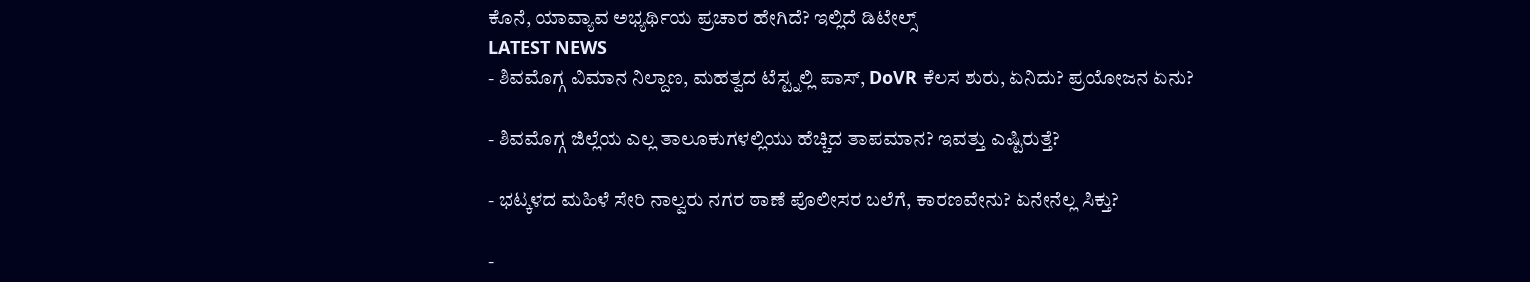ಕೊನೆ, ಯಾವ್ಯಾವ ಅಭ್ಯರ್ಥಿಯ ಪ್ರಚಾರ ಹೇಗಿದೆ? ಇಲ್ಲಿದೆ ಡಿಟೇಲ್ಸ್
LATEST NEWS
- ಶಿವಮೊಗ್ಗ ವಿಮಾನ ನಿಲ್ದಾಣ, ಮಹತ್ವದ ಟೆಸ್ಟ್ನಲ್ಲಿ ಪಾಸ್, DoVR ಕೆಲಸ ಶುರು, ಏನಿದು? ಪ್ರಯೋಜನ ಏನು?

- ಶಿವಮೊಗ್ಗ ಜಿಲ್ಲೆಯ ಎಲ್ಲ ತಾಲೂಕುಗಳಲ್ಲಿಯು ಹೆಚ್ಚಿದ ತಾಪಮಾನ? ಇವತ್ತು ಎಷ್ಟಿರುತ್ತೆ?

- ಭಟ್ಕಳದ ಮಹಿಳೆ ಸೇರಿ ನಾಲ್ವರು ನಗರ ಠಾಣೆ ಪೊಲೀಸರ ಬಲೆಗೆ, ಕಾರಣವೇನು? ಏನೇನೆಲ್ಲ ಸಿಕ್ತು?

-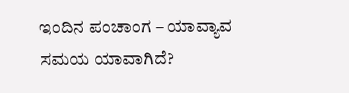ಇಂದಿನ ಪಂಚಾಂಗ – ಯಾವ್ಯಾವ ಸಮಯ ಯಾವಾಗಿದೆ?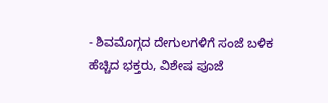- ಶಿವಮೊಗ್ಗದ ದೇಗುಲಗಳಿಗೆ ಸಂಜೆ ಬಳಿಕ ಹೆಚ್ಚಿದ ಭಕ್ತರು, ವಿಶೇಷ ಪೂಜೆ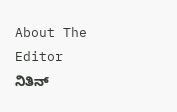About The Editor
ನಿತಿನ್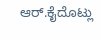ಆರ್.ಕೈದೊಟ್ಲು